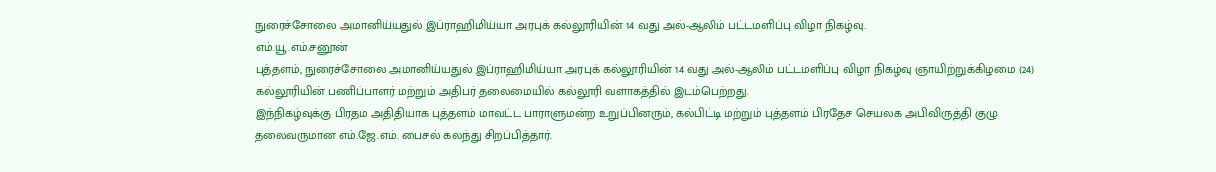நுரைச்சோலை அமானிய்யதுல் இப்ராஹிமிய்யா அரபுக் கல்லூரியின் 14 வது அல்-ஆலிம் பட்டமளிப்பு விழா நிகழ்வு.
எம்.யூ.எம்.சனூன்
புத்தளம், நுரைச்சோலை அமானிய்யதுல் இப்ராஹிமிய்யா அரபுக் கல்லூரியின் 14 வது அல்-ஆலிம் பட்டமளிப்பு விழா நிகழ்வு ஞாயிற்றுக்கிழமை (24) கல்லூரியின் பணிப்பாளர் மற்றும் அதிபர் தலைமையில் கல்லூரி வளாகத்தில் இடம்பெற்றது.
இந்நிகழ்வுக்கு பிரதம அதிதியாக புத்தளம் மாவட்ட பாராளுமன்ற உறுப்பினரும், கல்பிட்டி மற்றும் புத்தளம் பிரதேச செயலக அபிவிருத்தி குழு தலைவருமான எம்.ஜே.எம். பைசல் கலந்து சிறப்பித்தார்.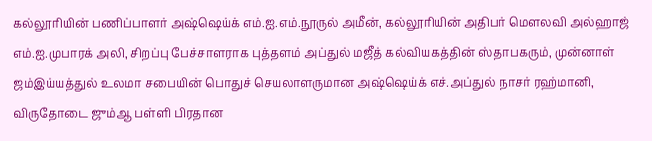கல்லூரியின் பணிப்பாளர் அஷ்ஷெய்க் எம்.ஐ.எம்.நூருல் அமீன், கல்லூரியின் அதிபர் மௌலவி அல்ஹாஜ் எம்.ஐ.முபாரக் அலி, சிறப்பு பேச்சாளராக புத்தளம் அப்துல் மஜீத் கல்வியகத்தின் ஸ்தாபகரும், முன்னாள் ஜம்இய்யத்துல் உலமா சபையின் பொதுச் செயலாளருமான அஷ்ஷெய்க் எச்.அப்துல் நாசர் ரஹ்மானி, விருதோடை ஜும்ஆ பள்ளி பிரதான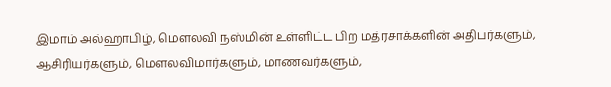இமாம் அல்ஹாபிழ், மௌலவி நஸ்மின் உள்ளிட்ட பிற மத்ரசாக்களின் அதிபர்களும், ஆசிரியர்களும், மௌலவிமார்களும், மாணவர்களும்,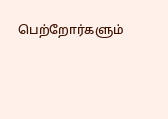பெற்றோர்களும்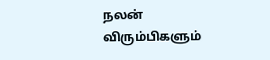நலன் விரும்பிகளும்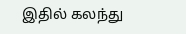இதில் கலந்து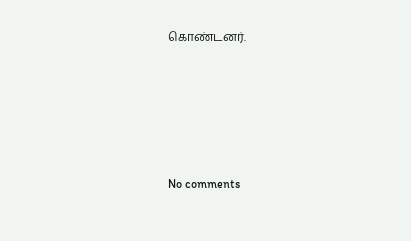கொண்டனர்.








No comments